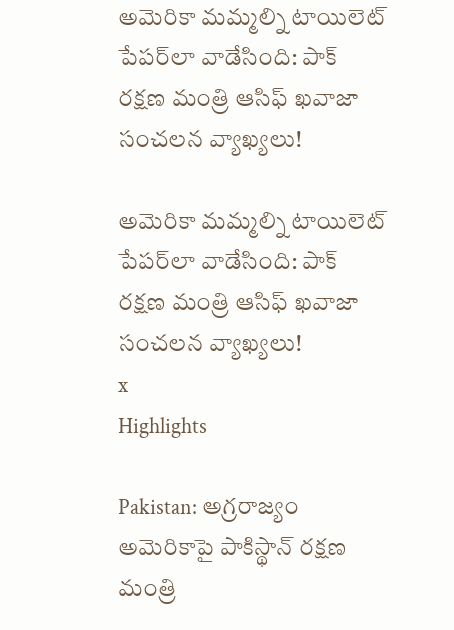అమెరికా మమ్మల్ని టాయిలెట్ పేపర్‌లా వాడేసింది: పాక్ రక్షణ మంత్రి ఆసిఫ్‌ ఖవాజా సంచలన వ్యాఖ్యలు!

అమెరికా మమ్మల్ని టాయిలెట్ పేపర్‌లా వాడేసింది: పాక్ రక్షణ మంత్రి ఆసిఫ్‌ ఖవాజా సంచలన వ్యాఖ్యలు!
x
Highlights

Pakistan: అగ్రరాజ్యం అమెరికాపై పాకిస్థాన్‌ రక్షణ మంత్రి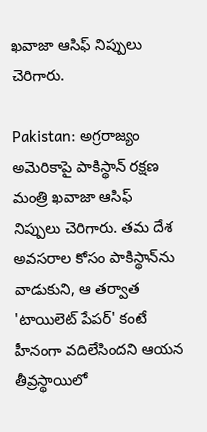ఖవాజా ఆసిఫ్ నిప్పులు చెరిగారు.

Pakistan: అగ్రరాజ్యం అమెరికాపై పాకిస్థాన్‌ రక్షణ మంత్రి ఖవాజా ఆసిఫ్ నిప్పులు చెరిగారు. తమ దేశ అవసరాల కోసం పాకిస్థాన్‌ను వాడుకుని, ఆ తర్వాత 'టాయిలెట్ పేపర్' కంటే హీనంగా వదిలేసిందని ఆయన తీవ్రస్థాయిలో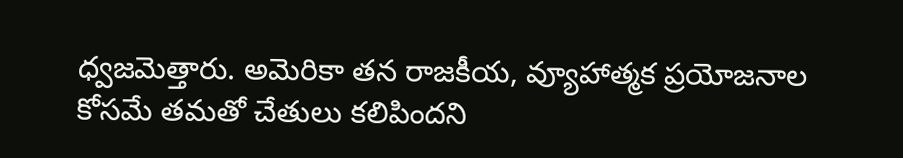ధ్వజమెత్తారు. అమెరికా తన రాజకీయ, వ్యూహాత్మక ప్రయోజనాల కోసమే తమతో చేతులు కలిపిందని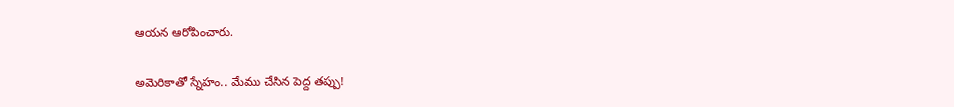ఆయన ఆరోపించారు.

అమెరికాతో స్నేహం.. మేము చేసిన పెద్ద తప్పు!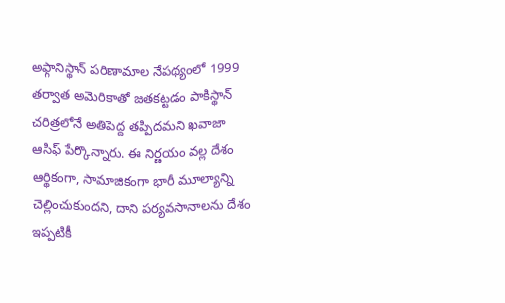అఫ్గానిస్థాన్‌ పరిణామాల నేపథ్యంలో 1999 తర్వాత అమెరికాతో జతకట్టడం పాకిస్థాన్ చరిత్రలోనే అతిపెద్ద తప్పిదమని ఖవాజా ఆసిఫ్ పేర్కొన్నారు. ఈ నిర్ణయం వల్ల దేశం ఆర్థికంగా, సామాజికంగా భారీ మూల్యాన్ని చెల్లించుకుందని, దాని పర్యవసానాలను దేశం ఇప్పటికీ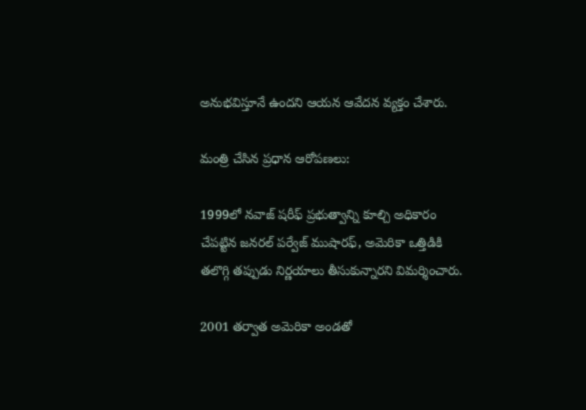అనుభవిస్తూనే ఉందని ఆయన ఆవేదన వ్యక్తం చేశారు.

మంత్రి చేసిన ప్రధాన ఆరోపణలు:

1999లో నవాజ్ షరీఫ్ ప్రభుత్వాన్ని కూల్చి అధికారం చేపట్టిన జనరల్ పర్వేజ్ ముషారఫ్, అమెరికా ఒత్తిడికి తలొగ్గి తప్పుడు నిర్ణయాలు తీసుకున్నారని విమర్శించారు.

2001 తర్వాత అమెరికా అండతో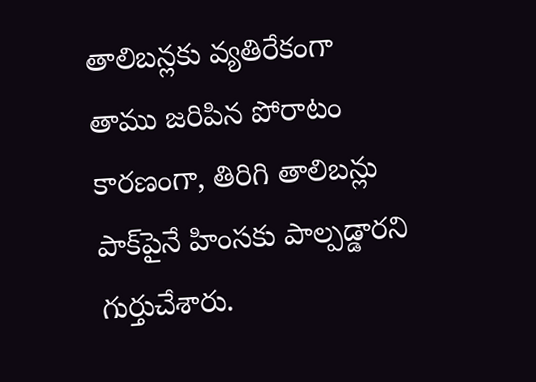తాలిబన్లకు వ్యతిరేకంగా తాము జరిపిన పోరాటం కారణంగా, తిరిగి తాలిబన్లు పాక్‌పైనే హింసకు పాల్పడ్డారని గుర్తుచేశారు.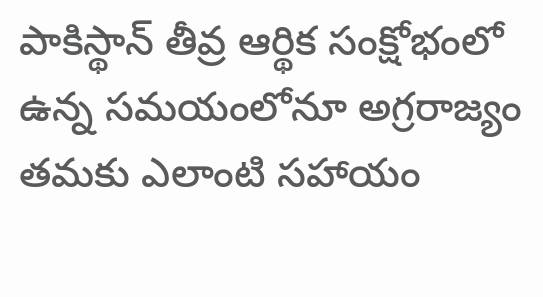పాకిస్థాన్ తీవ్ర ఆర్థిక సంక్షోభంలో ఉన్న సమయంలోనూ అగ్రరాజ్యం తమకు ఎలాంటి సహాయం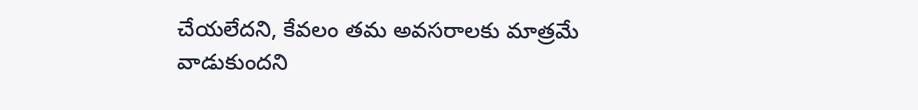చేయలేదని, కేవలం తమ అవసరాలకు మాత్రమే వాడుకుందని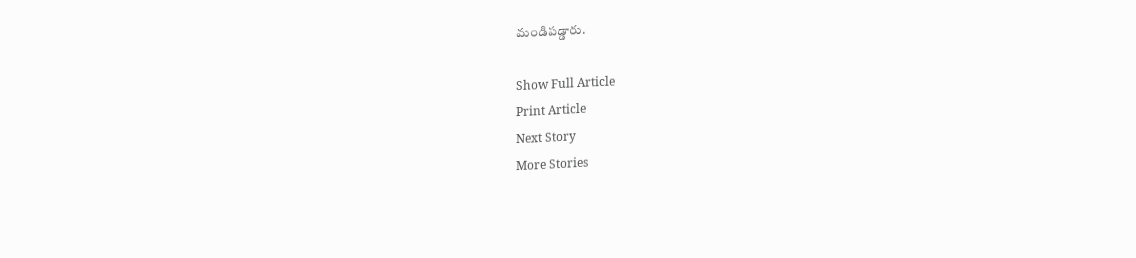మండిపడ్డారు.

Show Full Article
Print Article
Next Story
More Stories